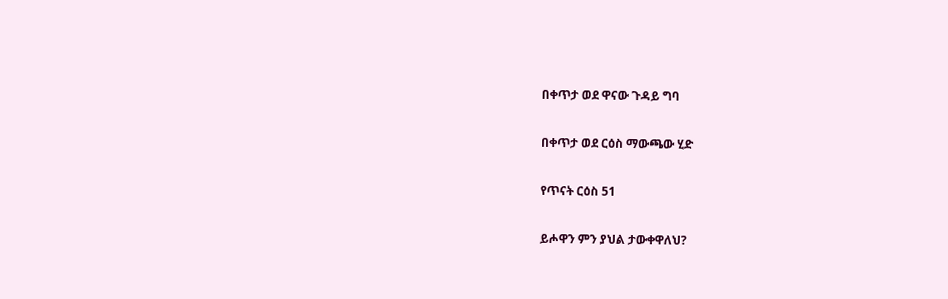በቀጥታ ወደ ዋናው ጉዳይ ግባ

በቀጥታ ወደ ርዕስ ማውጫው ሂድ

የጥናት ርዕስ 51

ይሖዋን ምን ያህል ታውቀዋለህ?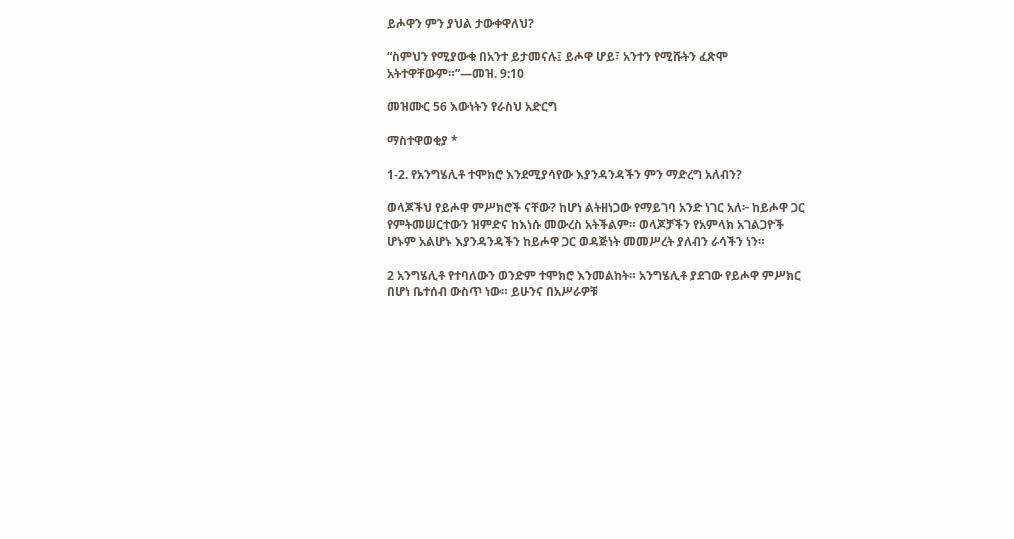ይሖዋን ምን ያህል ታውቀዋለህ?

“ስምህን የሚያውቁ በአንተ ይታመናሉ፤ ይሖዋ ሆይ፣ አንተን የሚሹትን ፈጽሞ አትተዋቸውም።”—መዝ. 9:10

መዝሙር 56 እውነትን የራስህ አድርግ

ማስተዋወቂያ *

1-2. የአንግሄሊቶ ተሞክሮ እንደሚያሳየው እያንዳንዳችን ምን ማድረግ አለብን?

ወላጆችህ የይሖዋ ምሥክሮች ናቸው? ከሆነ ልትዘነጋው የማይገባ አንድ ነገር አለ፦ ከይሖዋ ጋር የምትመሠርተውን ዝምድና ከእነሱ መውረስ አትችልም። ወላጆቻችን የአምላክ አገልጋዮች ሆኑም አልሆኑ እያንዳንዳችን ከይሖዋ ጋር ወዳጅነት መመሥረት ያለብን ራሳችን ነን።

2 አንግሄሊቶ የተባለውን ወንድም ተሞክሮ እንመልከት። አንግሄሊቶ ያደገው የይሖዋ ምሥክር በሆነ ቤተሰብ ውስጥ ነው። ይሁንና በአሥራዎቹ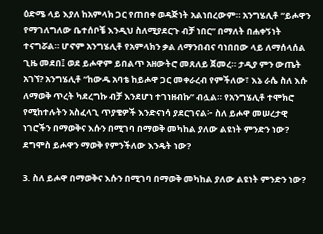ዕድሜ ላይ እያለ ከአምላክ ጋር የጠበቀ ወዳጅነት አልነበረውም። አንግሄሊቶ “ይሖዋን የማገለግለው ቤተሰቦቼ እንዲህ ስለሚያደርጉ ብቻ ነበር” በማለት በሐቀኝነት ተናግሯል። ሆኖም አንግሄሊቶ የአምላክን ቃል ለማንበብና ባነበበው ላይ ለማሰላሰል ጊዜ መደበ፤ ወደ ይሖዋም ይበልጥ አዘውትሮ መጸለይ ጀመረ። ታዲያ ምን ውጤት አገኘ? አንግሄሊቶ “ከውዱ አባቴ ከይሖዋ ጋር መቀራረብ የምችለው፣ እኔ ራሴ ስለ እሱ ለማወቅ ጥረት ካደረግኩ ብቻ እንደሆነ ተገነዘብኩ” ብሏል። የአንግሄሊቶ ተሞክሮ የሚከተሉትን አስፈላጊ ጥያቄዎች እንድናነሳ ያደርገናል፦ ስለ ይሖዋ መሠረታዊ ነገሮችን በማወቅና እሱን በሚገባ በማወቅ መካከል ያለው ልዩነት ምንድን ነው? ደግሞስ ይሖዋን ማወቅ የምንችለው እንዴት ነው?

3. ስለ ይሖዋ በማወቅና እሱን በሚገባ በማወቅ መካከል ያለው ልዩነት ምንድን ነው?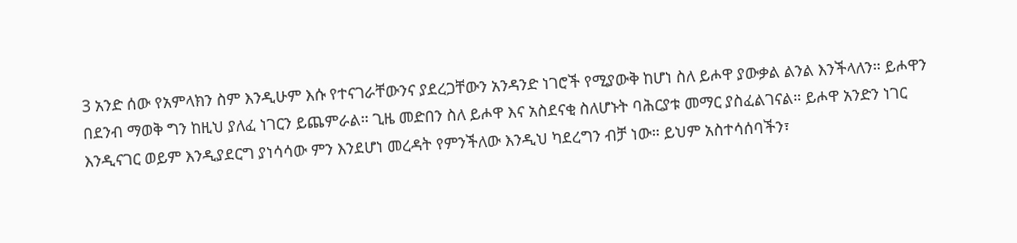3 አንድ ሰው የአምላክን ስም እንዲሁም እሱ የተናገራቸውንና ያደረጋቸውን አንዳንድ ነገሮች የሚያውቅ ከሆነ ስለ ይሖዋ ያውቃል ልንል እንችላለን። ይሖዋን በደንብ ማወቅ ግን ከዚህ ያለፈ ነገርን ይጨምራል። ጊዜ መድበን ስለ ይሖዋ እና አስደናቂ ስለሆኑት ባሕርያቱ መማር ያስፈልገናል። ይሖዋ አንድን ነገር እንዲናገር ወይም እንዲያደርግ ያነሳሳው ምን እንደሆነ መረዳት የምንችለው እንዲህ ካደረግን ብቻ ነው። ይህም አስተሳሰባችን፣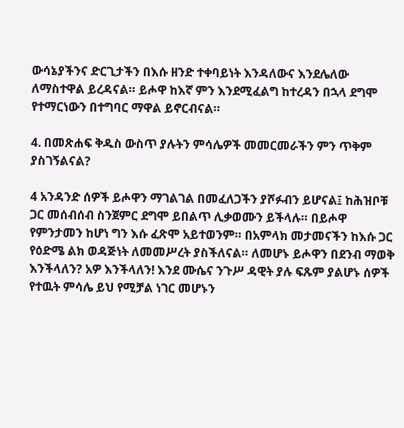ውሳኔያችንና ድርጊታችን በእሱ ዘንድ ተቀባይነት እንዳለውና እንደሌለው ለማስተዋል ይረዳናል። ይሖዋ ከእኛ ምን እንደሚፈልግ ከተረዳን በኋላ ደግሞ የተማርነውን በተግባር ማዋል ይኖርብናል።

4. በመጽሐፍ ቅዱስ ውስጥ ያሉትን ምሳሌዎች መመርመራችን ምን ጥቅም ያስገኝልናል?

4 አንዳንድ ሰዎች ይሖዋን ማገልገል በመፈለጋችን ያሾፉብን ይሆናል፤ ከሕዝቦቹ ጋር መሰብሰብ ስንጀምር ደግሞ ይበልጥ ሊቃወሙን ይችላሉ። በይሖዋ የምንታመን ከሆነ ግን እሱ ፈጽሞ አይተወንም። በአምላክ መታመናችን ከእሱ ጋር የዕድሜ ልክ ወዳጅነት ለመመሥረት ያስችለናል። ለመሆኑ ይሖዋን በደንብ ማወቅ እንችላለን? አዎ እንችላለን! እንደ ሙሴና ንጉሥ ዳዊት ያሉ ፍጹም ያልሆኑ ሰዎች የተዉት ምሳሌ ይህ የሚቻል ነገር መሆኑን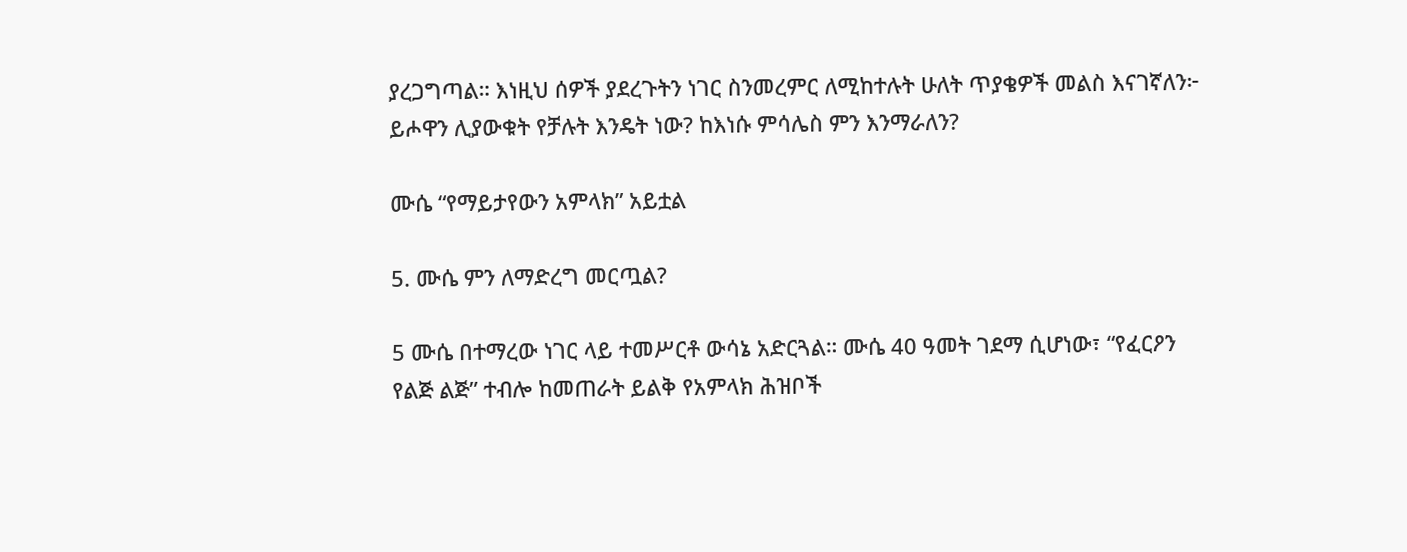ያረጋግጣል። እነዚህ ሰዎች ያደረጉትን ነገር ስንመረምር ለሚከተሉት ሁለት ጥያቄዎች መልስ እናገኛለን፦ ይሖዋን ሊያውቁት የቻሉት እንዴት ነው? ከእነሱ ምሳሌስ ምን እንማራለን?

ሙሴ “የማይታየውን አምላክ” አይቷል

5. ሙሴ ምን ለማድረግ መርጧል?

5 ሙሴ በተማረው ነገር ላይ ተመሥርቶ ውሳኔ አድርጓል። ሙሴ 40 ዓመት ገደማ ሲሆነው፣ “የፈርዖን የልጅ ልጅ” ተብሎ ከመጠራት ይልቅ የአምላክ ሕዝቦች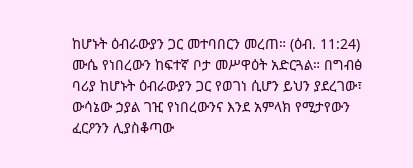ከሆኑት ዕብራውያን ጋር መተባበርን መረጠ። (ዕብ. 11:24) ሙሴ የነበረውን ከፍተኛ ቦታ መሥዋዕት አድርጓል። በግብፅ ባሪያ ከሆኑት ዕብራውያን ጋር የወገነ ሲሆን ይህን ያደረገው፣ ውሳኔው ኃያል ገዢ የነበረውንና እንደ አምላክ የሚታየውን ፈርዖንን ሊያስቆጣው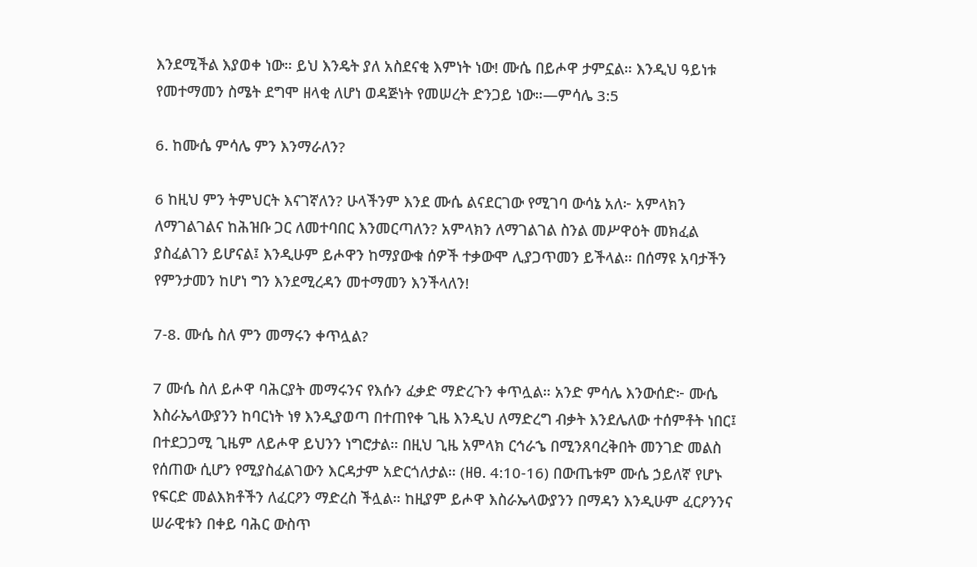እንደሚችል እያወቀ ነው። ይህ እንዴት ያለ አስደናቂ እምነት ነው! ሙሴ በይሖዋ ታምኗል። እንዲህ ዓይነቱ የመተማመን ስሜት ደግሞ ዘላቂ ለሆነ ወዳጅነት የመሠረት ድንጋይ ነው።—ምሳሌ 3:5

6. ከሙሴ ምሳሌ ምን እንማራለን?

6 ከዚህ ምን ትምህርት እናገኛለን? ሁላችንም እንደ ሙሴ ልናደርገው የሚገባ ውሳኔ አለ፦ አምላክን ለማገልገልና ከሕዝቡ ጋር ለመተባበር እንመርጣለን? አምላክን ለማገልገል ስንል መሥዋዕት መክፈል ያስፈልገን ይሆናል፤ እንዲሁም ይሖዋን ከማያውቁ ሰዎች ተቃውሞ ሊያጋጥመን ይችላል። በሰማዩ አባታችን የምንታመን ከሆነ ግን እንደሚረዳን መተማመን እንችላለን!

7-8. ሙሴ ስለ ምን መማሩን ቀጥሏል?

7 ሙሴ ስለ ይሖዋ ባሕርያት መማሩንና የእሱን ፈቃድ ማድረጉን ቀጥሏል። አንድ ምሳሌ እንውሰድ፦ ሙሴ እስራኤላውያንን ከባርነት ነፃ እንዲያወጣ በተጠየቀ ጊዜ እንዲህ ለማድረግ ብቃት እንደሌለው ተሰምቶት ነበር፤ በተደጋጋሚ ጊዜም ለይሖዋ ይህንን ነግሮታል። በዚህ ጊዜ አምላክ ርኅራኄ በሚንጸባረቅበት መንገድ መልስ የሰጠው ሲሆን የሚያስፈልገውን እርዳታም አድርጎለታል። (ዘፀ. 4:10-16) በውጤቱም ሙሴ ኃይለኛ የሆኑ የፍርድ መልእክቶችን ለፈርዖን ማድረስ ችሏል። ከዚያም ይሖዋ እስራኤላውያንን በማዳን እንዲሁም ፈርዖንንና ሠራዊቱን በቀይ ባሕር ውስጥ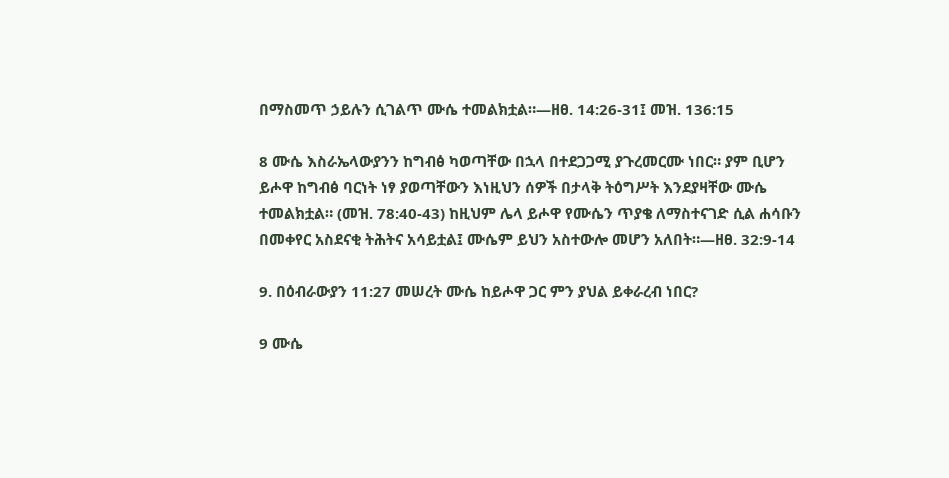በማስመጥ ኃይሉን ሲገልጥ ሙሴ ተመልክቷል።—ዘፀ. 14:26-31፤ መዝ. 136:15

8 ሙሴ እስራኤላውያንን ከግብፅ ካወጣቸው በኋላ በተደጋጋሚ ያጉረመርሙ ነበር። ያም ቢሆን ይሖዋ ከግብፅ ባርነት ነፃ ያወጣቸውን እነዚህን ሰዎች በታላቅ ትዕግሥት እንደያዛቸው ሙሴ ተመልክቷል። (መዝ. 78:40-43) ከዚህም ሌላ ይሖዋ የሙሴን ጥያቄ ለማስተናገድ ሲል ሐሳቡን በመቀየር አስደናቂ ትሕትና አሳይቷል፤ ሙሴም ይህን አስተውሎ መሆን አለበት።—ዘፀ. 32:9-14

9. በዕብራውያን 11:27 መሠረት ሙሴ ከይሖዋ ጋር ምን ያህል ይቀራረብ ነበር?

9 ሙሴ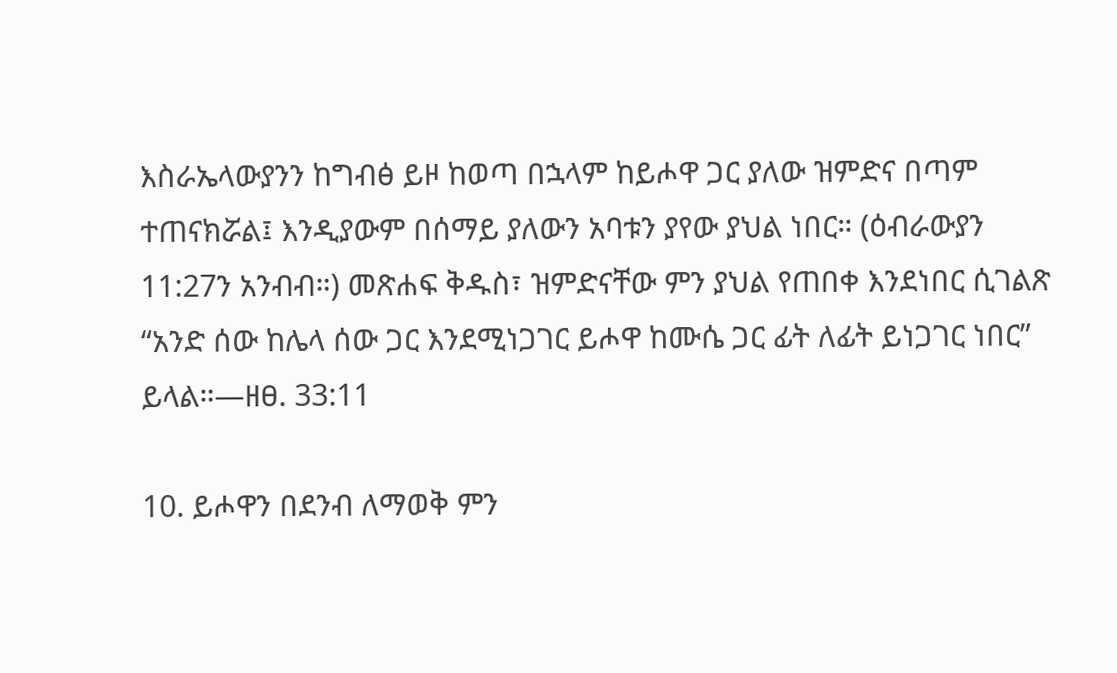እስራኤላውያንን ከግብፅ ይዞ ከወጣ በኋላም ከይሖዋ ጋር ያለው ዝምድና በጣም ተጠናክሯል፤ እንዲያውም በሰማይ ያለውን አባቱን ያየው ያህል ነበር። (ዕብራውያን 11:27ን አንብብ።) መጽሐፍ ቅዱስ፣ ዝምድናቸው ምን ያህል የጠበቀ እንደነበር ሲገልጽ “አንድ ሰው ከሌላ ሰው ጋር እንደሚነጋገር ይሖዋ ከሙሴ ጋር ፊት ለፊት ይነጋገር ነበር” ይላል።—ዘፀ. 33:11

10. ይሖዋን በደንብ ለማወቅ ምን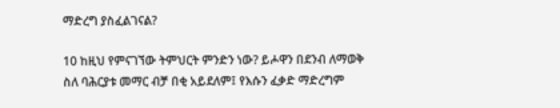ማድረግ ያስፈልገናል?

10 ከዚህ የምናገኘው ትምህርት ምንድን ነው? ይሖዋን በደንብ ለማወቅ ስለ ባሕርያቱ መማር ብቻ በቂ አይደለም፤ የእሱን ፈቃድ ማድረግም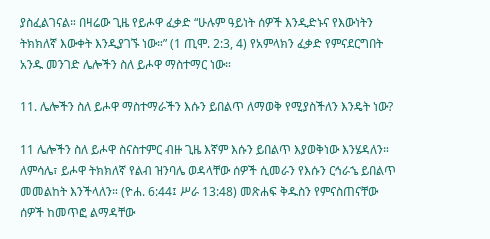ያስፈልገናል። በዛሬው ጊዜ የይሖዋ ፈቃድ “ሁሉም ዓይነት ሰዎች እንዲድኑና የእውነትን ትክክለኛ እውቀት እንዲያገኙ ነው።” (1 ጢሞ. 2:3, 4) የአምላክን ፈቃድ የምናደርግበት አንዱ መንገድ ሌሎችን ስለ ይሖዋ ማስተማር ነው።

11. ሌሎችን ስለ ይሖዋ ማስተማራችን እሱን ይበልጥ ለማወቅ የሚያስችለን እንዴት ነው?

11 ሌሎችን ስለ ይሖዋ ስናስተምር ብዙ ጊዜ እኛም እሱን ይበልጥ እያወቅነው እንሄዳለን። ለምሳሌ፣ ይሖዋ ትክክለኛ የልብ ዝንባሌ ወዳላቸው ሰዎች ሲመራን የእሱን ርኅራኄ ይበልጥ መመልከት እንችላለን። (ዮሐ. 6:44፤ ሥራ 13:48) መጽሐፍ ቅዱስን የምናስጠናቸው ሰዎች ከመጥፎ ልማዳቸው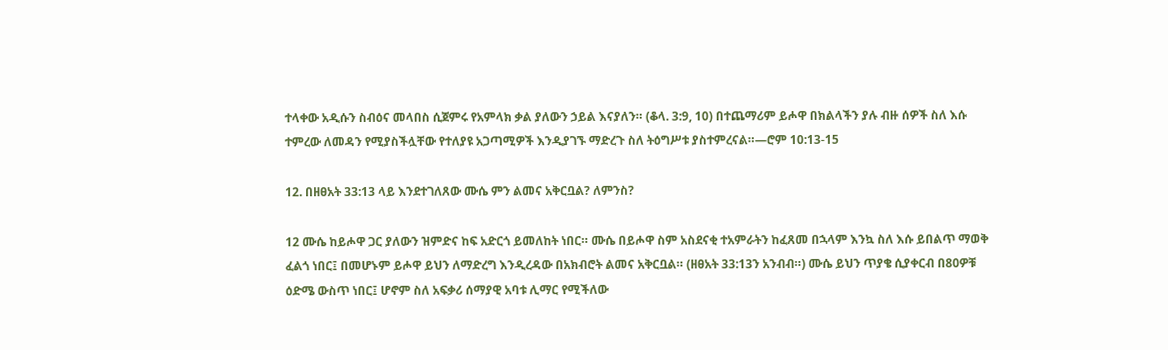ተላቀው አዲሱን ስብዕና መላበስ ሲጀምሩ የአምላክ ቃል ያለውን ኃይል እናያለን። (ቆላ. 3:9, 10) በተጨማሪም ይሖዋ በክልላችን ያሉ ብዙ ሰዎች ስለ እሱ ተምረው ለመዳን የሚያስችሏቸው የተለያዩ አጋጣሚዎች እንዲያገኙ ማድረጉ ስለ ትዕግሥቱ ያስተምረናል።—ሮም 10:13-15

12. በዘፀአት 33:13 ላይ እንደተገለጸው ሙሴ ምን ልመና አቅርቧል? ለምንስ?

12 ሙሴ ከይሖዋ ጋር ያለውን ዝምድና ከፍ አድርጎ ይመለከት ነበር። ሙሴ በይሖዋ ስም አስደናቂ ተአምራትን ከፈጸመ በኋላም እንኳ ስለ እሱ ይበልጥ ማወቅ ፈልጎ ነበር፤ በመሆኑም ይሖዋ ይህን ለማድረግ እንዲረዳው በአክብሮት ልመና አቅርቧል። (ዘፀአት 33:13ን አንብብ።) ሙሴ ይህን ጥያቄ ሲያቀርብ በ80ዎቹ ዕድሜ ውስጥ ነበር፤ ሆኖም ስለ አፍቃሪ ሰማያዊ አባቱ ሊማር የሚችለው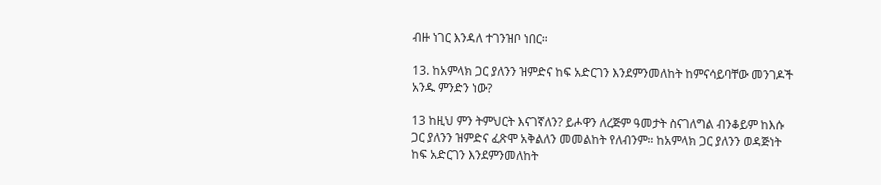ብዙ ነገር እንዳለ ተገንዝቦ ነበር።

13. ከአምላክ ጋር ያለንን ዝምድና ከፍ አድርገን እንደምንመለከት ከምናሳይባቸው መንገዶች አንዱ ምንድን ነው?

13 ከዚህ ምን ትምህርት እናገኛለን? ይሖዋን ለረጅም ዓመታት ስናገለግል ብንቆይም ከእሱ ጋር ያለንን ዝምድና ፈጽሞ አቅልለን መመልከት የለብንም። ከአምላክ ጋር ያለንን ወዳጅነት ከፍ አድርገን እንደምንመለከት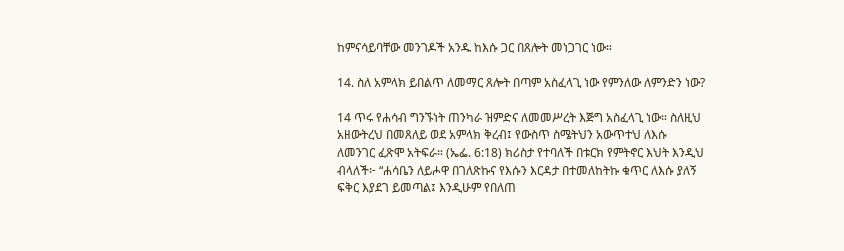ከምናሳይባቸው መንገዶች አንዱ ከእሱ ጋር በጸሎት መነጋገር ነው።

14. ስለ አምላክ ይበልጥ ለመማር ጸሎት በጣም አስፈላጊ ነው የምንለው ለምንድን ነው?

14 ጥሩ የሐሳብ ግንኙነት ጠንካራ ዝምድና ለመመሥረት እጅግ አስፈላጊ ነው። ስለዚህ አዘውትረህ በመጸለይ ወደ አምላክ ቅረብ፤ የውስጥ ስሜትህን አውጥተህ ለእሱ ለመንገር ፈጽሞ አትፍራ። (ኤፌ. 6:18) ክሪስታ የተባለች በቱርክ የምትኖር እህት እንዲህ ብላለች፦ “ሐሳቤን ለይሖዋ በገለጽኩና የእሱን እርዳታ በተመለከትኩ ቁጥር ለእሱ ያለኝ ፍቅር እያደገ ይመጣል፤ እንዲሁም የበለጠ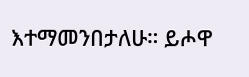እተማመንበታለሁ። ይሖዋ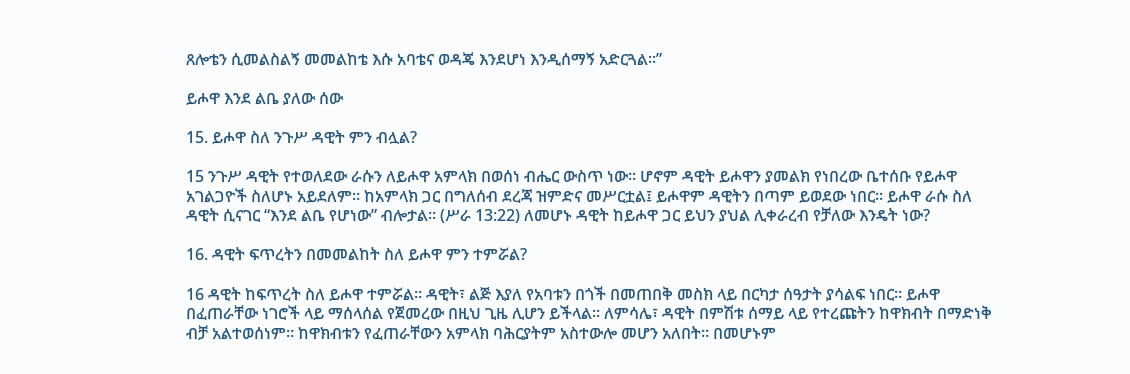ጸሎቴን ሲመልስልኝ መመልከቴ እሱ አባቴና ወዳጄ እንደሆነ እንዲሰማኝ አድርጓል።”

ይሖዋ እንደ ልቤ ያለው ሰው

15. ይሖዋ ስለ ንጉሥ ዳዊት ምን ብሏል?

15 ንጉሥ ዳዊት የተወለደው ራሱን ለይሖዋ አምላክ በወሰነ ብሔር ውስጥ ነው። ሆኖም ዳዊት ይሖዋን ያመልክ የነበረው ቤተሰቡ የይሖዋ አገልጋዮች ስለሆኑ አይደለም። ከአምላክ ጋር በግለሰብ ደረጃ ዝምድና መሥርቷል፤ ይሖዋም ዳዊትን በጣም ይወደው ነበር። ይሖዋ ራሱ ስለ ዳዊት ሲናገር “እንደ ልቤ የሆነው” ብሎታል። (ሥራ 13:22) ለመሆኑ ዳዊት ከይሖዋ ጋር ይህን ያህል ሊቀራረብ የቻለው እንዴት ነው?

16. ዳዊት ፍጥረትን በመመልከት ስለ ይሖዋ ምን ተምሯል?

16 ዳዊት ከፍጥረት ስለ ይሖዋ ተምሯል። ዳዊት፣ ልጅ እያለ የአባቱን በጎች በመጠበቅ መስክ ላይ በርካታ ሰዓታት ያሳልፍ ነበር። ይሖዋ በፈጠራቸው ነገሮች ላይ ማሰላሰል የጀመረው በዚህ ጊዜ ሊሆን ይችላል። ለምሳሌ፣ ዳዊት በምሽቱ ሰማይ ላይ የተረጩትን ከዋክብት በማድነቅ ብቻ አልተወሰነም። ከዋክብቱን የፈጠራቸውን አምላክ ባሕርያትም አስተውሎ መሆን አለበት። በመሆኑም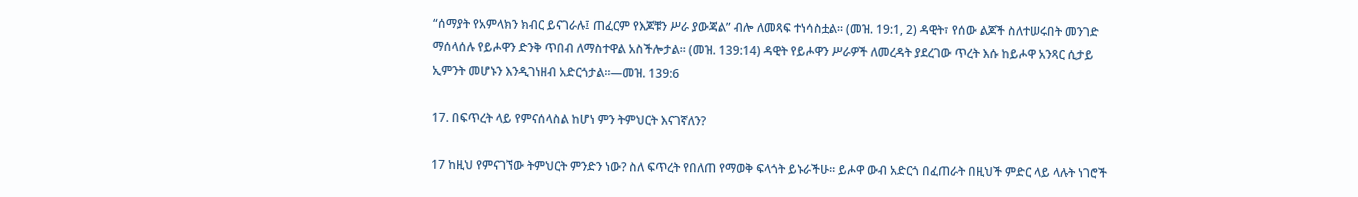“ሰማያት የአምላክን ክብር ይናገራሉ፤ ጠፈርም የእጆቹን ሥራ ያውጃል” ብሎ ለመጻፍ ተነሳስቷል። (መዝ. 19:1, 2) ዳዊት፣ የሰው ልጆች ስለተሠሩበት መንገድ ማሰላሰሉ የይሖዋን ድንቅ ጥበብ ለማስተዋል አስችሎታል። (መዝ. 139:14) ዳዊት የይሖዋን ሥራዎች ለመረዳት ያደረገው ጥረት እሱ ከይሖዋ አንጻር ሲታይ ኢምንት መሆኑን እንዲገነዘብ አድርጎታል።—መዝ. 139:6

17. በፍጥረት ላይ የምናሰላስል ከሆነ ምን ትምህርት እናገኛለን?

17 ከዚህ የምናገኘው ትምህርት ምንድን ነው? ስለ ፍጥረት የበለጠ የማወቅ ፍላጎት ይኑራችሁ። ይሖዋ ውብ አድርጎ በፈጠራት በዚህች ምድር ላይ ላሉት ነገሮች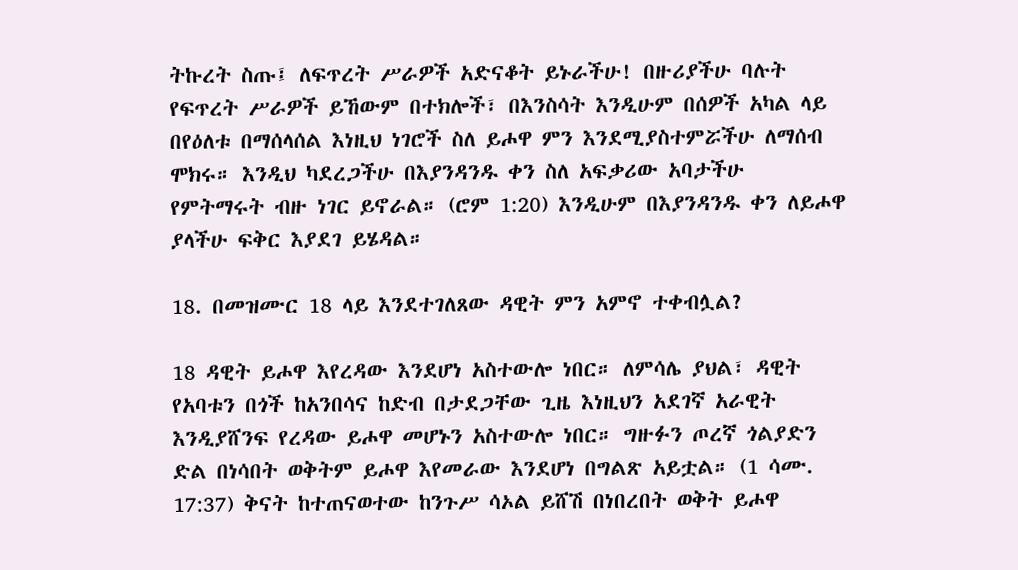ትኩረት ስጡ፤ ለፍጥረት ሥራዎች አድናቆት ይኑራችሁ! በዙሪያችሁ ባሉት የፍጥረት ሥራዎች ይኸውም በተክሎች፣ በእንስሳት እንዲሁም በሰዎች አካል ላይ በየዕለቱ በማሰላሰል እነዚህ ነገሮች ስለ ይሖዋ ምን እንደሚያስተምሯችሁ ለማሰብ ሞክሩ። እንዲህ ካደረጋችሁ በእያንዳንዱ ቀን ስለ አፍቃሪው አባታችሁ የምትማሩት ብዙ ነገር ይኖራል። (ሮም 1:20) እንዲሁም በእያንዳንዱ ቀን ለይሖዋ ያላችሁ ፍቅር እያደገ ይሄዳል።

18. በመዝሙር 18 ላይ እንደተገለጸው ዳዊት ምን አምኖ ተቀብሏል?

18 ዳዊት ይሖዋ እየረዳው እንደሆነ አስተውሎ ነበር። ለምሳሌ ያህል፣ ዳዊት የአባቱን በጎች ከአንበሳና ከድብ በታደጋቸው ጊዜ እነዚህን አደገኛ አራዊት እንዲያሸንፍ የረዳው ይሖዋ መሆኑን አስተውሎ ነበር። ግዙፉን ጦረኛ ጎልያድን ድል በነሳበት ወቅትም ይሖዋ እየመራው እንደሆነ በግልጽ አይቷል። (1 ሳሙ. 17:37) ቅናት ከተጠናወተው ከንጉሥ ሳኦል ይሸሽ በነበረበት ወቅት ይሖዋ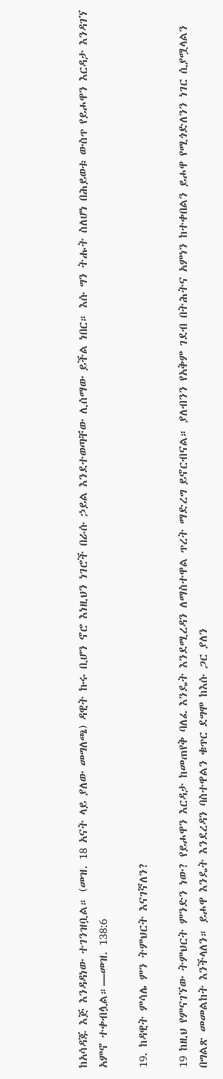ከአሳዳጁ እጅ እንዳዳነው ተገንዝቧል። (መዝ. 18 አናት ላይ ያለው መግለጫ) ዳዊት ኩሩ ቢሆን ኖሮ እነዚህን ነገሮች በራሱ ኃይል እንደተወጣቸው ሊሰማው ይችል ነበር። እሱ ግን ትሑት ስለሆነ በሕይወቱ ውስጥ የይሖዋን እርዳታ እንዳገኘ አምኖ ተቀብሏል።—መዝ. 138:6

19. ከዳዊት ምሳሌ ምን ትምህርት እናገኛለን?

19 ከዚህ የምናገኘው ትምህርት ምንድን ነው? የይሖዋን እርዳታ ከመጠየቅ ባለፈ እንዴት እንደሚረዳን ለማስተዋል ጥረት ማድረግ ይኖርብናል። ያለብንን የአቅም ገደብ በትሕትና አምነን ከተቀበልን ይሖዋ የሚጎድለንን ነገር ሲያሟላልን በግልጽ መመልከት እንችላለን። ይሖዋ እንዴት እንደረዳን ባስተዋልን ቁጥር ደግሞ ከእሱ ጋር ያለን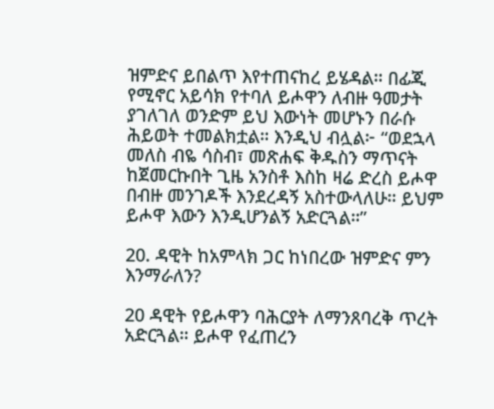ዝምድና ይበልጥ እየተጠናከረ ይሄዳል። በፊጂ የሚኖር አይሳክ የተባለ ይሖዋን ለብዙ ዓመታት ያገለገለ ወንድም ይህ እውነት መሆኑን በራሱ ሕይወት ተመልክቷል። እንዲህ ብሏል፦ “ወደኋላ መለስ ብዬ ሳስብ፣ መጽሐፍ ቅዱስን ማጥናት ከጀመርኩበት ጊዜ አንስቶ እስከ ዛሬ ድረስ ይሖዋ በብዙ መንገዶች እንደረዳኝ አስተውላለሁ። ይህም ይሖዋ እውን እንዲሆንልኝ አድርጓል።”

20. ዳዊት ከአምላክ ጋር ከነበረው ዝምድና ምን እንማራለን?

20 ዳዊት የይሖዋን ባሕርያት ለማንጸባረቅ ጥረት አድርጓል። ይሖዋ የፈጠረን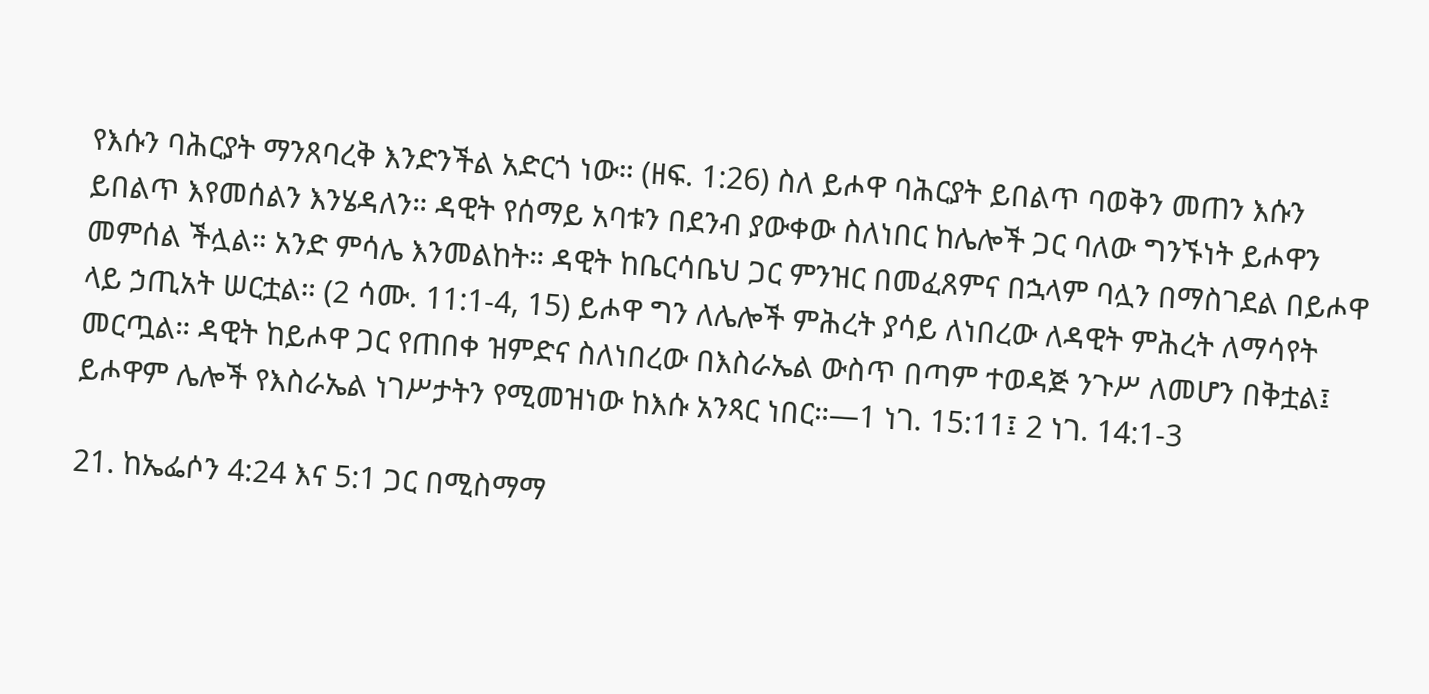የእሱን ባሕርያት ማንጸባረቅ እንድንችል አድርጎ ነው። (ዘፍ. 1:26) ስለ ይሖዋ ባሕርያት ይበልጥ ባወቅን መጠን እሱን ይበልጥ እየመሰልን እንሄዳለን። ዳዊት የሰማይ አባቱን በደንብ ያውቀው ስለነበር ከሌሎች ጋር ባለው ግንኙነት ይሖዋን መምሰል ችሏል። አንድ ምሳሌ እንመልከት። ዳዊት ከቤርሳቤህ ጋር ምንዝር በመፈጸምና በኋላም ባሏን በማስገደል በይሖዋ ላይ ኃጢአት ሠርቷል። (2 ሳሙ. 11:1-4, 15) ይሖዋ ግን ለሌሎች ምሕረት ያሳይ ለነበረው ለዳዊት ምሕረት ለማሳየት መርጧል። ዳዊት ከይሖዋ ጋር የጠበቀ ዝምድና ስለነበረው በእስራኤል ውስጥ በጣም ተወዳጅ ንጉሥ ለመሆን በቅቷል፤ ይሖዋም ሌሎች የእስራኤል ነገሥታትን የሚመዝነው ከእሱ አንጻር ነበር።—1 ነገ. 15:11፤ 2 ነገ. 14:1-3

21. ከኤፌሶን 4:24 እና 5:1 ጋር በሚስማማ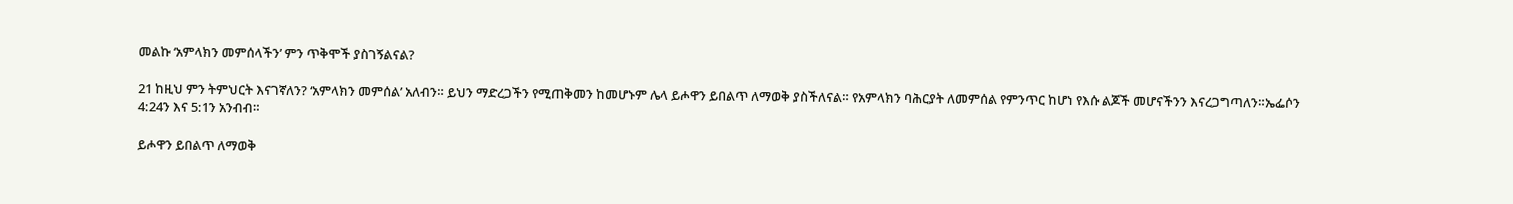መልኩ ‘አምላክን መምሰላችን’ ምን ጥቅሞች ያስገኝልናል?

21 ከዚህ ምን ትምህርት እናገኛለን? ‘አምላክን መምሰል’ አለብን። ይህን ማድረጋችን የሚጠቅመን ከመሆኑም ሌላ ይሖዋን ይበልጥ ለማወቅ ያስችለናል። የአምላክን ባሕርያት ለመምሰል የምንጥር ከሆነ የእሱ ልጆች መሆናችንን እናረጋግጣለን።ኤፌሶን 4:24ን እና 5:1ን አንብብ።

ይሖዋን ይበልጥ ለማወቅ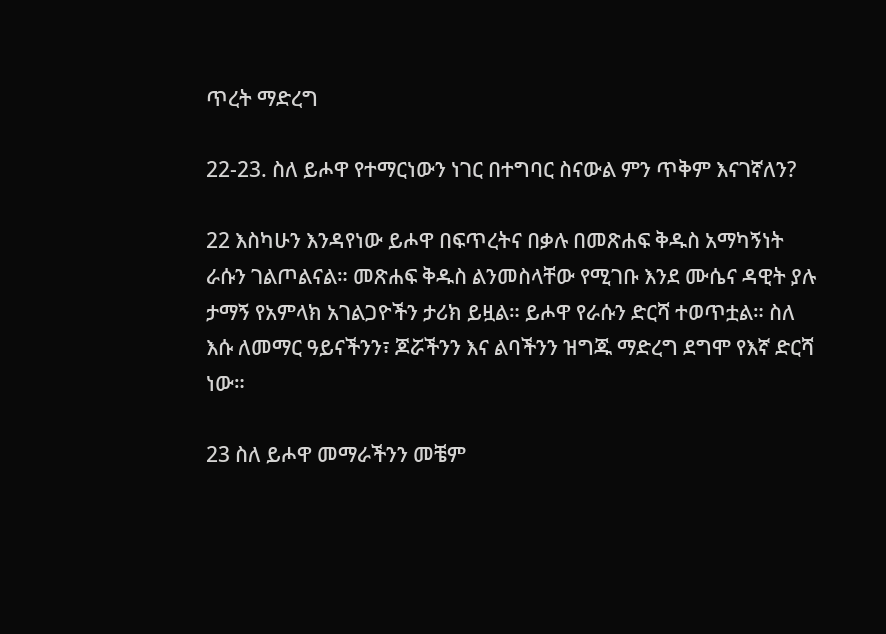ጥረት ማድረግ

22-23. ስለ ይሖዋ የተማርነውን ነገር በተግባር ስናውል ምን ጥቅም እናገኛለን?

22 እስካሁን እንዳየነው ይሖዋ በፍጥረትና በቃሉ በመጽሐፍ ቅዱስ አማካኝነት ራሱን ገልጦልናል። መጽሐፍ ቅዱስ ልንመስላቸው የሚገቡ እንደ ሙሴና ዳዊት ያሉ ታማኝ የአምላክ አገልጋዮችን ታሪክ ይዟል። ይሖዋ የራሱን ድርሻ ተወጥቷል። ስለ እሱ ለመማር ዓይናችንን፣ ጆሯችንን እና ልባችንን ዝግጁ ማድረግ ደግሞ የእኛ ድርሻ ነው።

23 ስለ ይሖዋ መማራችንን መቼም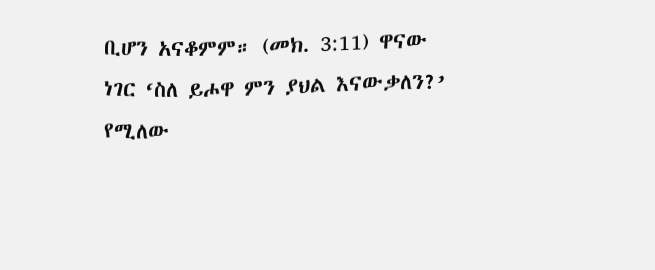ቢሆን አናቆምም። (መክ. 3:11) ዋናው ነገር ‘ስለ ይሖዋ ምን ያህል እናውቃለን?’ የሚለው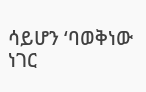ሳይሆን ‘ባወቅነው ነገር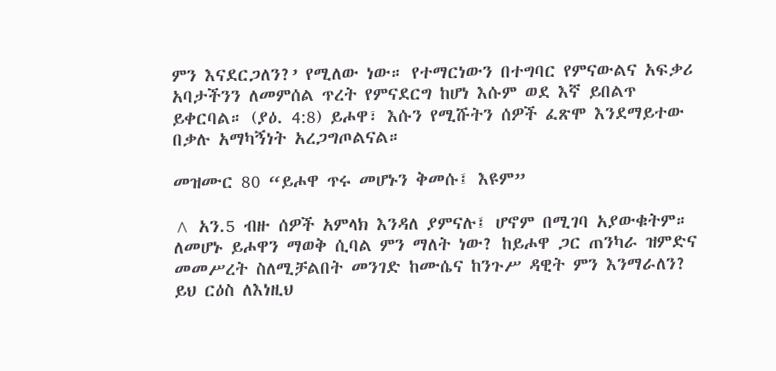ምን እናደርጋለን?’ የሚለው ነው። የተማርነውን በተግባር የምናውልና አፍቃሪ አባታችንን ለመምሰል ጥረት የምናደርግ ከሆነ እሱም ወደ እኛ ይበልጥ ይቀርባል። (ያዕ. 4:8) ይሖዋ፣ እሱን የሚሹትን ሰዎች ፈጽሞ እንደማይተው በቃሉ አማካኝነት አረጋግጦልናል።

መዝሙር 80 “ይሖዋ ጥሩ መሆኑን ቅመሱ፤ እዩም”

^ አን.5 ብዙ ሰዎች አምላክ እንዳለ ያምናሉ፤ ሆኖም በሚገባ አያውቁትም። ለመሆኑ ይሖዋን ማወቅ ሲባል ምን ማለት ነው? ከይሖዋ ጋር ጠንካራ ዝምድና መመሥረት ስለሚቻልበት መንገድ ከሙሴና ከንጉሥ ዳዊት ምን እንማራለን? ይህ ርዕስ ለእነዚህ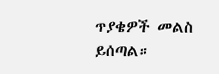ጥያቄዎች መልስ ይሰጣል።